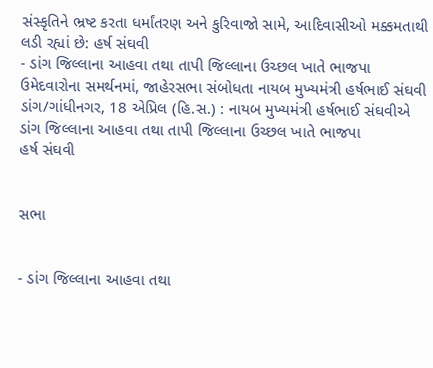સંસ્કૃતિને ભ્રષ્ટ કરતા ધર્માંતરણ અને કુરિવાજો સામે, આદિવાસીઓ મક્કમતાથી લડી રહ્યાં છે: હર્ષ સંઘવી
- ડાંગ જિલ્લાના આહવા તથા તાપી જિલ્લાના ઉચ્છલ ખાતે ભાજપા ઉમેદવારોના સમર્થનમાં, જાહેરસભા સંબોધતા નાયબ મુખ્યમંત્રી હર્ષભાઈ સંઘવી ડાંગ/ગાંધીનગર, 18 એપ્રિલ (હિ.સ.) : નાયબ મુખ્યમંત્રી હર્ષભાઈ સંઘવીએ ડાંગ જિલ્લાના આહવા તથા તાપી જિલ્લાના ઉચ્છલ ખાતે ભાજપા
હર્ષ સંઘવી


સભા


- ડાંગ જિલ્લાના આહવા તથા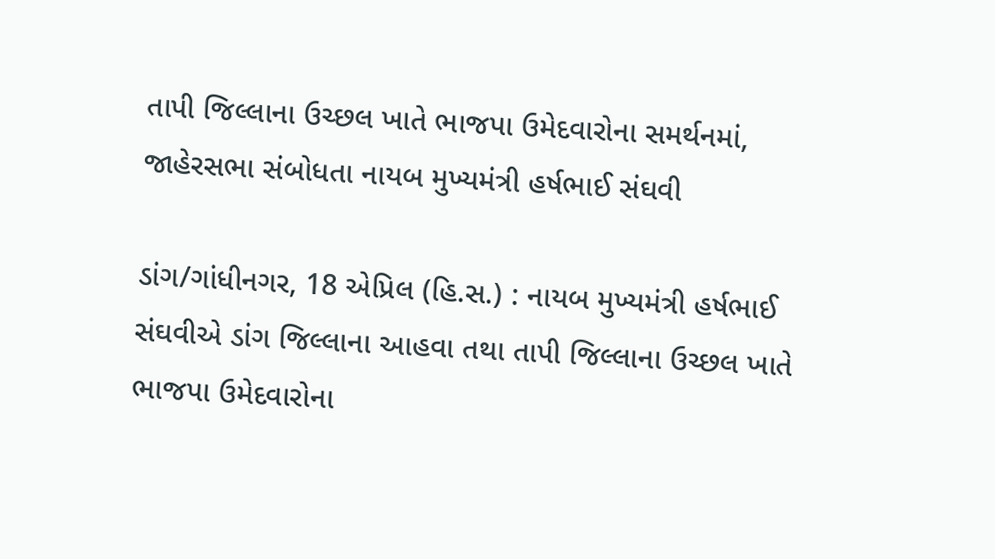તાપી જિલ્લાના ઉચ્છલ ખાતે ભાજપા ઉમેદવારોના સમર્થનમાં, જાહેરસભા સંબોધતા નાયબ મુખ્યમંત્રી હર્ષભાઈ સંઘવી

ડાંગ/ગાંધીનગર, 18 એપ્રિલ (હિ.સ.) : નાયબ મુખ્યમંત્રી હર્ષભાઈ સંઘવીએ ડાંગ જિલ્લાના આહવા તથા તાપી જિલ્લાના ઉચ્છલ ખાતે ભાજપા ઉમેદવારોના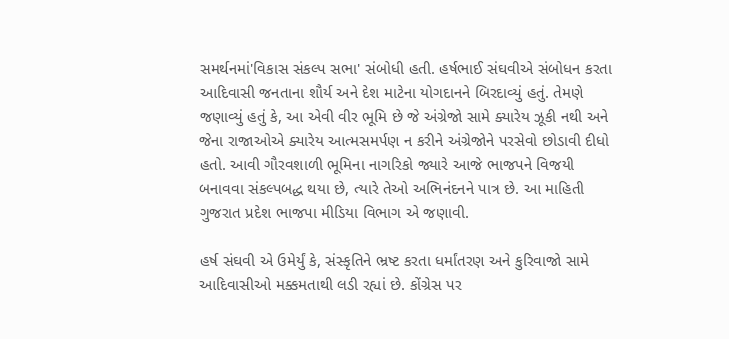સમર્થનમાં'વિકાસ સંકલ્પ સભા' સંબોધી હતી. હર્ષભાઈ સંઘવીએ સંબોધન કરતા આદિવાસી જનતાના શૌર્ય અને દેશ માટેના યોગદાનને બિરદાવ્યું હતું. તેમણે જણાવ્યું હતું કે, આ એવી વીર ભૂમિ છે જે અંગ્રેજો સામે ક્યારેય ઝૂકી નથી અને જેના રાજાઓએ ક્યારેય આત્મસમર્પણ ન કરીને અંગ્રેજોને પરસેવો છોડાવી દીધો હતો. આવી ગૌરવશાળી ભૂમિના નાગરિકો જ્યારે આજે ભાજપને વિજયી બનાવવા સંકલ્પબદ્ધ થયા છે, ત્યારે તેઓ અભિનંદનને પાત્ર છે. આ માહિતી ગુજરાત પ્રદેશ ભાજપા મીડિયા વિભાગ એ જણાવી.

હર્ષ સંઘવી એ ઉમેર્યું કે, સંસ્કૃતિને ભ્રષ્ટ કરતા ધર્માંતરણ અને કુરિવાજો સામે આદિવાસીઓ મક્કમતાથી લડી રહ્યાં છે. કોંગ્રેસ પર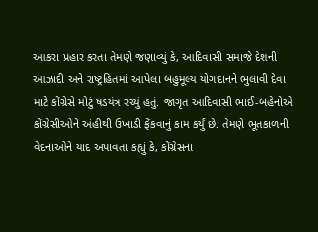આકરા પ્રહાર કરતા તેમણે જણાવ્યું કે, આદિવાસી સમાજે દેશની આઝાદી અને રાષ્ટ્રહિતમાં આપેલા બહુમૂલ્ય યોગદાનને ભુલાવી દેવા માટે કોંગ્રેસે મોટું ષડયંત્ર રચ્યું હતું. જાગૃત આદિવાસી ભાઈ-બહેનોએ કોંગ્રેસીઓને અંહીથી ઉખાડી ફેંકવાનું કામ કર્યું છે. તેમણે ભૂતકાળની વેદનાઓને યાદ અપાવતા કહ્યું કે, કોંગ્રેસના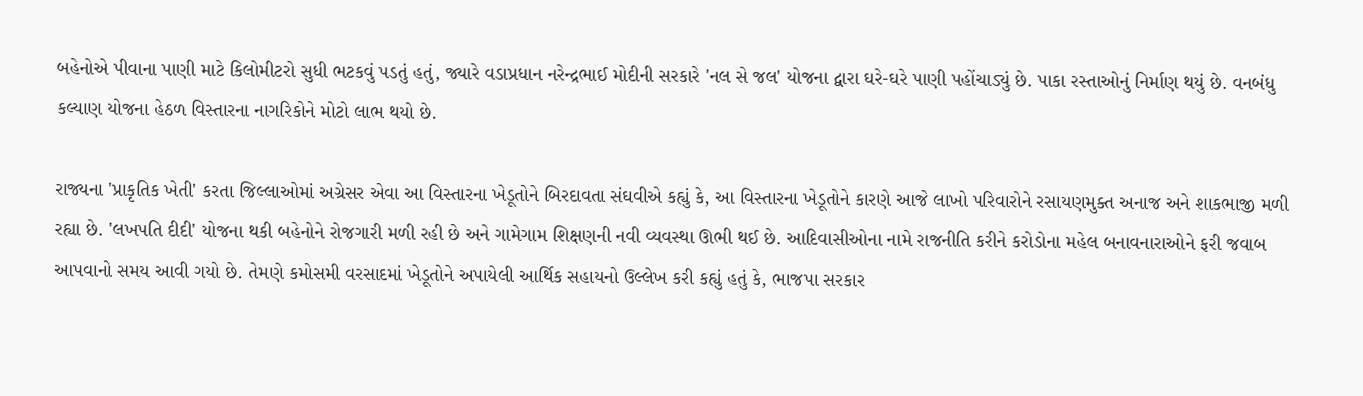બહેનોએ પીવાના પાણી માટે કિલોમીટરો સુધી ભટકવું પડતું હતું, જ્યારે વડાપ્રધાન નરેન્દ્રભાઈ મોદીની સરકારે 'નલ સે જલ' યોજના દ્વારા ઘરે-ઘરે પાણી પહોંચાડ્યું છે. પાકા રસ્તાઓનું નિર્માણ થયું છે. વનબંધુ કલ્યાણ યોજના હેઠળ વિસ્તારના નાગરિકોને મોટો લાભ થયો છે.

રાજ્યના 'પ્રાકૃતિક ખેતી' કરતા જિલ્લાઓમાં અગ્રેસર એવા આ વિસ્તારના ખેડૂતોને બિરદાવતા સંઘવીએ કહ્યું કે, આ વિસ્તારના ખેડૂતોને કારણે આજે લાખો પરિવારોને રસાયણમુક્ત અનાજ અને શાકભાજી મળી રહ્યા છે. 'લખપતિ દીદી' યોજના થકી બહેનોને રોજગારી મળી રહી છે અને ગામેગામ શિક્ષણની નવી વ્યવસ્થા ઊભી થઈ છે. આદિવાસીઓના નામે રાજનીતિ કરીને કરોડોના મહેલ બનાવનારાઓને ફરી જવાબ આપવાનો સમય આવી ગયો છે. તેમણે કમોસમી વરસાદમાં ખેડૂતોને અપાયેલી આર્થિક સહાયનો ઉલ્લેખ કરી કહ્યું હતું કે, ભાજપા સરકાર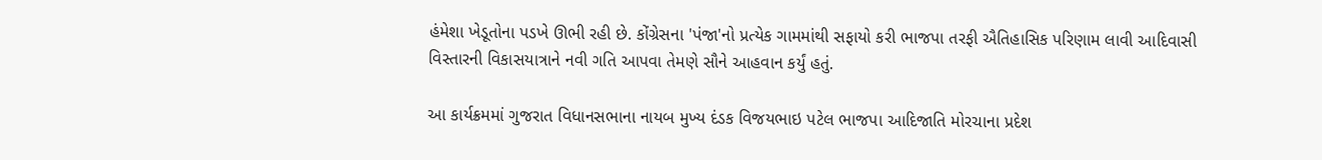હંમેશા ખેડૂતોના પડખે ઊભી રહી છે. કોંગ્રેસના 'પંજા'નો પ્રત્યેક ગામમાંથી સફાયો કરી ભાજપા તરફી ઐતિહાસિક પરિણામ લાવી આદિવાસી વિસ્તારની વિકાસયાત્રાને નવી ગતિ આપવા તેમણે સૌને આહવાન કર્યું હતું.

આ કાર્યક્રમમાં ગુજરાત વિધાનસભાના નાયબ મુખ્ય દંડક વિજયભાઇ પટેલ ભાજપા આદિજાતિ મોરચાના પ્રદેશ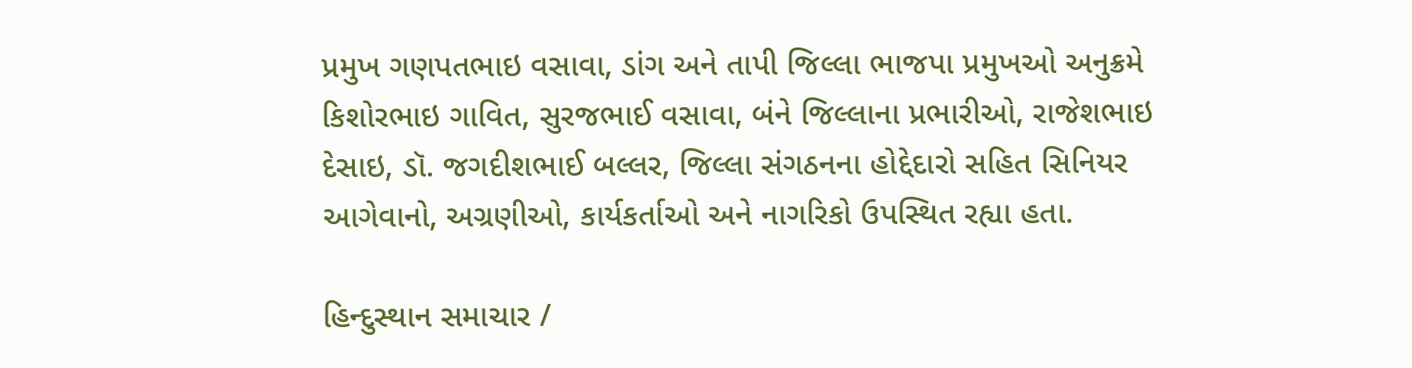પ્રમુખ ગણપતભાઇ વસાવા, ડાંગ અને તાપી જિલ્લા ભાજપા પ્રમુખઓ અનુક્રમે કિશોરભાઇ ગાવિત, સુરજભાઈ વસાવા, બંને જિલ્લાના પ્રભારીઓ, રાજેશભાઇ દેસાઇ, ડૉ. જગદીશભાઈ બલ્લર, જિલ્લા સંગઠનના હોદ્દેદારો સહિત સિનિયર આગેવાનો, અગ્રણીઓ, કાર્યકર્તાઓ અને નાગરિકો ઉપસ્થિત રહ્યા હતા.

હિન્દુસ્થાન સમાચાર /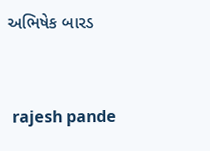અભિષેક બારડ


 rajesh pande